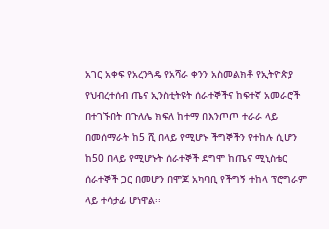አገር አቀፍ የአረንጓዴ የአሻራ ቀንን አስመልክቶ የኢትዮጵያ የህብረተሰብ ጤና ኢንስቲትዩት ሰራተኞችና ከፍተኛ አመራሮች በተገኙበት በጉለሌ ክፍለ ከተማ በእንጦጦ ተራራ ላይ በመሰማራት ከ5 ሺ በላይ የሚሆኑ ችግኞችን የተከሉ ሲሆን ከ50 በላይ የሚሆኑት ሰራተኞች ደግሞ ከጤና ሚኒስቴር ሰራተኞች ጋር በመሆን በሞጆ አካባቢ የችግኝ ተከላ ፕሮግራም ላይ ተሳታፊ ሆነዋል፡፡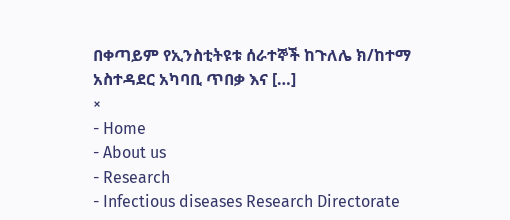በቀጣይም የኢንስቲትዩቱ ሰራተኞች ከጉለሌ ክ/ከተማ አስተዳደር አካባቢ ጥበቃ እና […]
×
- Home
- About us
- Research
- Infectious diseases Research Directorate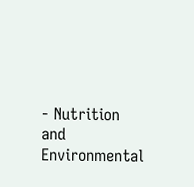- Nutrition and Environmental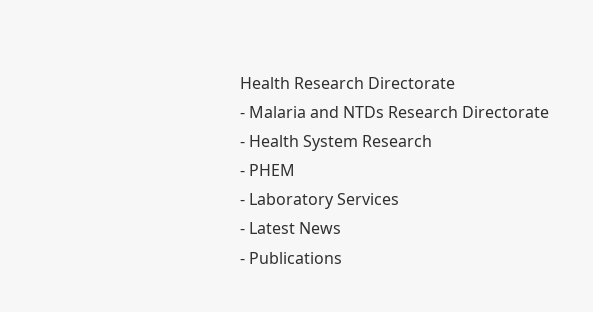Health Research Directorate
- Malaria and NTDs Research Directorate
- Health System Research
- PHEM
- Laboratory Services
- Latest News
- Publications